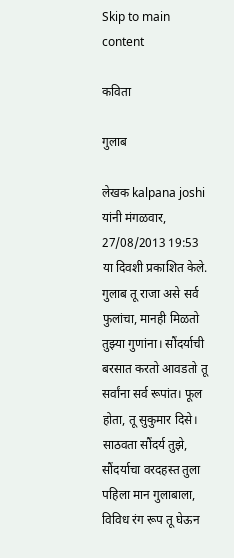Skip to main content

कविता

गुलाब

लेखक kalpana joshi यांनी मंगळवार, 27/08/2013 19:53 या दिवशी प्रकाशित केले.
गुलाब तू राजा असे सर्व फुलांचा, मानही मिळतो तुझ्या गुणांना। सौंदर्याची बरसात करतो आवडतो तू सर्वांना सर्व रूपांत। फूल होता, तू सुकुमार दिसे। साठवता सौंदर्य तुझे, सौंदर्याचा वरदहस्त तुला पहिला मान गुलाबाला, विविध रंग रूप तू घेऊन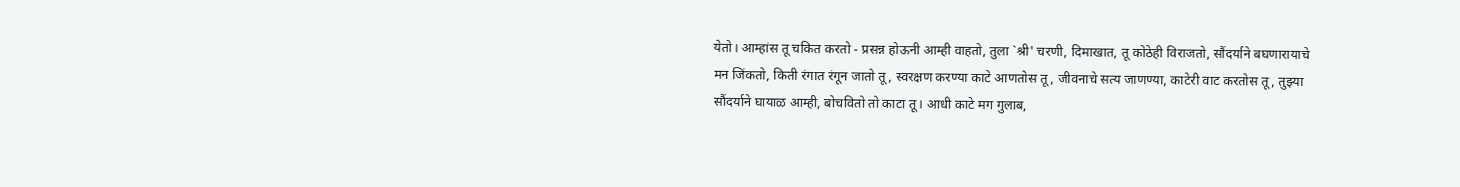येतो। आम्हांस तू चकित करतो - प्रसन्न होऊनी आम्ही वाहतो, तुला `श्री' चरणी, दिमाखात, तू कोठेही विराजतो, सौंदर्याने बघणारायाचे मन जिंकतो, किती रंगात रंगून जातो तू, स्वरक्षण करण्या काटे आणतोस तू, जीवनाचे सत्य जाणण्या, काटेरी वाट करतोस तू, तुझ्या सौंदर्याने घायाळ आम्ही, बोचवितो तो काटा तू। आधी काटे मग गुलाब,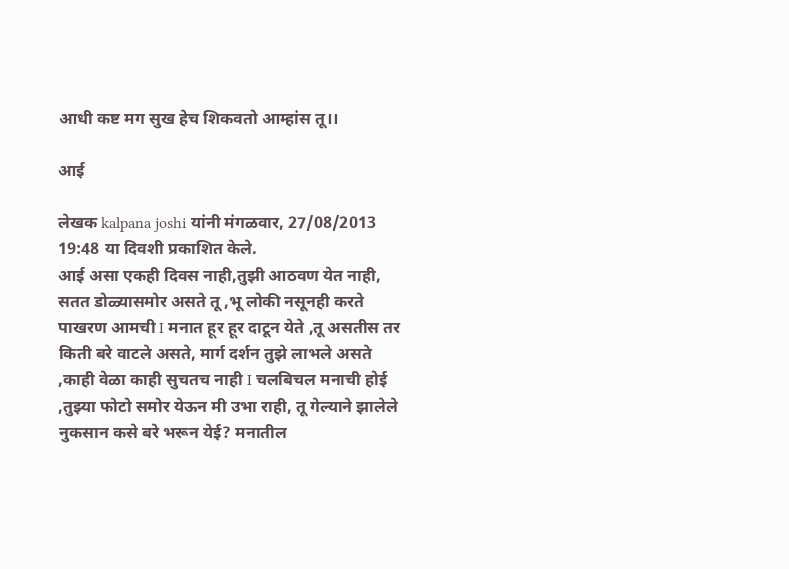आधी कष्ट मग सुख हेच शिकवतो आम्हांस तू।।

आई

लेखक kalpana joshi यांनी मंगळवार, 27/08/2013 19:48 या दिवशी प्रकाशित केले.
आई असा एकही दिवस नाही,तुझी आठवण येत नाही, सतत डोळ्यासमोर असते तू ,भू लोकी नसूनही करते पाखरण आमची I मनात हूर हूर दाटून येते ,तू असतीस तर किती बरे वाटले असते, मार्ग दर्शन तुझे लाभले असते ,काही वेळा काही सुचतच नाही I चलबिचल मनाची होई ,तुझ्या फोटो समोर येऊन मी उभा राही, तू गेल्याने झालेले नुकसान कसे बरे भरून येई? मनातील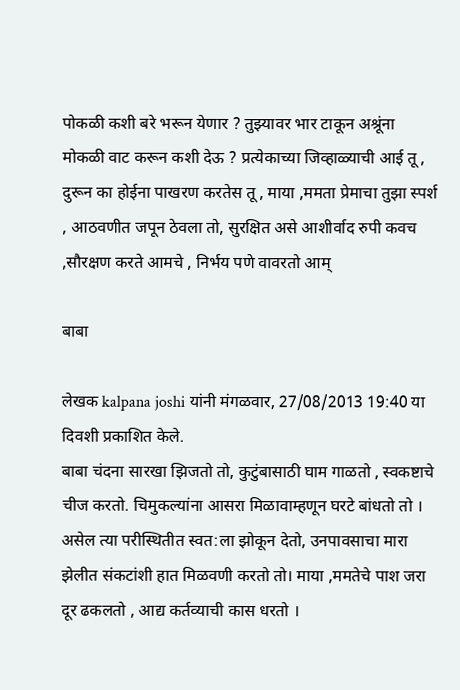पोकळी कशी बरे भरून येणार ? तुझ्यावर भार टाकून अश्रूंना मोकळी वाट करून कशी देऊ ? प्रत्येकाच्या जिव्हाळ्याची आई तू , दुरून का होईना पाखरण करतेस तू , माया ,ममता प्रेमाचा तुझा स्पर्श , आठवणीत जपून ठेवला तो, सुरक्षित असे आशीर्वाद रुपी कवच ,सौरक्षण करते आमचे , निर्भय पणे वावरतो आम्

बाबा

लेखक kalpana joshi यांनी मंगळवार, 27/08/2013 19:40 या दिवशी प्रकाशित केले.
बाबा चंदना सारखा झिजतो तो, कुटुंबासाठी घाम गाळतो , स्वकष्टाचे चीज करतो. चिमुकल्यांना आसरा मिळावाम्हणून घरटे बांधतो तो । असेल त्या परीस्थितीत स्वत:ला झोकून देतो, उनपावसाचा मारा झेलीत संकटांशी हात मिळवणी करतो तो। माया ,ममतेचे पाश जरा दूर ढकलतो , आद्य कर्तव्याची कास धरतो ।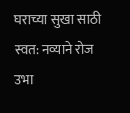घराच्या सुखा साठी स्वत: नव्याने रोज उभा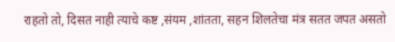राहतो तो, दिसत नाही त्याचे कष्ट ,संयम ,शांतता, सहन शिलतेचा मंत्र सतत जपत असतो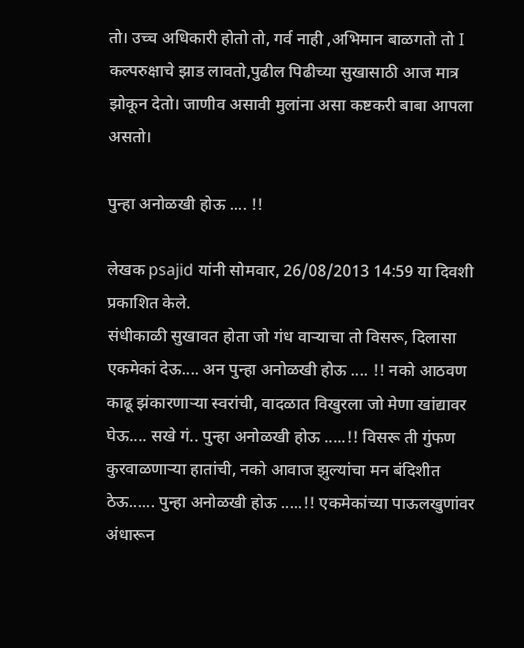तो। उच्च अधिकारी होतो तो, गर्व नाही ,अभिमान बाळगतो तो I कल्परुक्षाचे झाड लावतो,पुढील पिढीच्या सुखासाठी आज मात्र झोकून देतो। जाणीव असावी मुलांना असा कष्टकरी बाबा आपला असतो।

पुन्हा अनोळखी होऊ .... !!

लेखक psajid यांनी सोमवार, 26/08/2013 14:59 या दिवशी प्रकाशित केले.
संधीकाळी सुखावत होता जो गंध वाऱ्याचा तो विसरू, दिलासा एकमेकां देऊ.... अन पुन्हा अनोळखी होऊ .... !! नको आठवण काढू झंकारणाऱ्या स्वरांची, वादळात विखुरला जो मेणा खांद्यावर घेऊ.... सखे गं.. पुन्हा अनोळखी होऊ .....!! विसरू ती गुंफण कुरवाळणाऱ्या हातांची, नको आवाज झुल्यांचा मन बंदिशीत ठेऊ...... पुन्हा अनोळखी होऊ .....!! एकमेकांच्या पाऊलखुणांवर अंधारून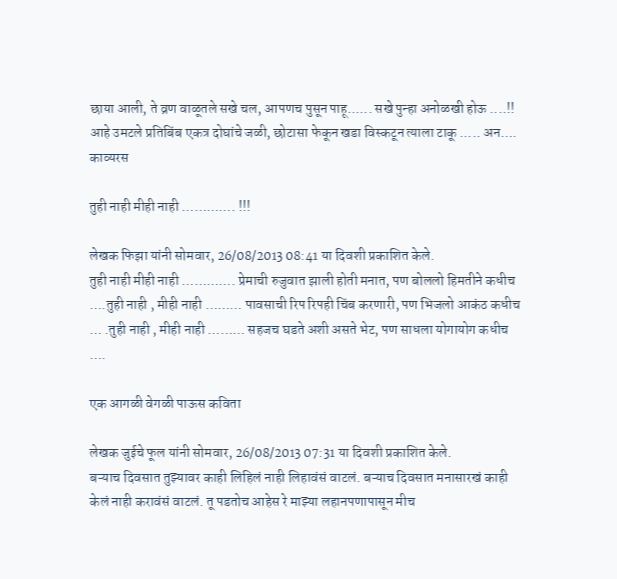छाया आली, ते व्रण वाळूतले सखे चल, आपणच पुसून पाहू...... सखे पुन्हा अनोळखी होऊ ....!! आहे उमटले प्रतिबिंब एकत्र दोघांचे जळी, छोटासा फेकून खडा विस्कटून त्याला टाकू ..... अन….
काव्यरस

तुही नाही मीही नाही …………. !!!

लेखक फिझा यांनी सोमवार, 26/08/2013 08:41 या दिवशी प्रकाशित केले.
तुही नाही मीही नाही …………. प्रेमाची रुजुवात झाली होती मनात, पण बोललो हिमतीने कधीच ….तुही नाही , मीही नाही ……… पावसाची रिप रिपही चिंब करणारी, पण भिजलो आकंठ कधीच … .तुही नाही , मीही नाही ……… सहजच घडते अशी असते भेट, पण साधला योगायोग कधीच ….

एक आगळी वेगळी पाऊस कविता

लेखक जुईचे फूल यांनी सोमवार, 26/08/2013 07:31 या दिवशी प्रकाशित केले.
बऱ्याच दिवसात तुझ्यावर काही लिहिलं नाही लिहावंसं वाटलं. बऱ्याच दिवसात मनासारखं काही केलं नाही करावंसं वाटलं. तू पडतोच आहेस रे माझ्या लहानपणापासून मीच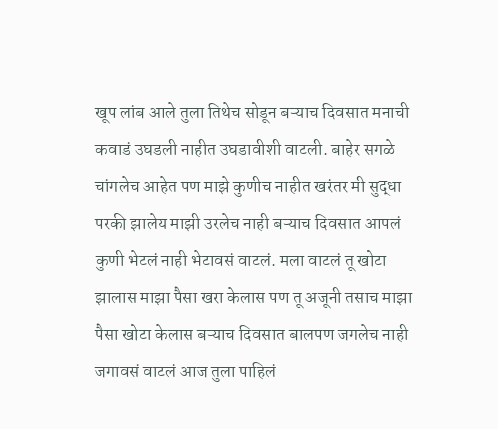खूप लांब आले तुला तिथेच सोडून बऱ्याच दिवसात मनाची कवाडं उघडली नाहीत उघडावीशी वाटली. बाहेर सगळे चांगलेच आहेत पण माझे कुणीच नाहीत खरंतर मी सुद्धा परकी झालेय माझी उरलेच नाही बऱ्याच दिवसात आपलं कुणी भेटलं नाही भेटावसं वाटलं. मला वाटलं तू खोटा झालास माझा पैसा खरा केलास पण तू अजूनी तसाच माझा पैसा खोटा केलास बऱ्याच दिवसात बालपण जगलेच नाही जगावसं वाटलं आज तुला पाहिलं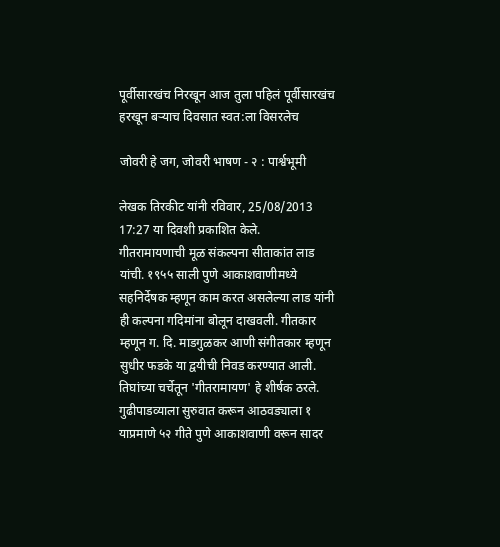पूर्वीसारखंच निरखून आज तुला पहिलं पूर्वीसारखंच हरखून बऱ्याच दिवसात स्वत:ला विसरलेच

जोवरी हे जग, जोवरी भाषण - २ : पार्श्वभूमी

लेखक तिरकीट यांनी रविवार, 25/08/2013 17:27 या दिवशी प्रकाशित केले.
गीतरामायणाची मूळ संकल्पना सीताकांत लाड यांची. १९५५ साली पुणे आकाशवाणीमध्ये सहनिर्देषक म्हणून काम करत असलेल्या लाड यांनी ही कल्पना गदिमांना बोलून दाखवली. गीतकार म्हणून ग. दि. माडगुळकर आणी संगीतकार म्हणून सुधीर फडके या द्वयीची निवड करण्यात आली. तिघांच्या चर्चेतून 'गीतरामायण' हे शीर्षक ठरले. गुढीपाडव्याला सुरुवात करून आठवड्याला १ याप्रमाणे ५२ गीते पुणे आकाशवाणी वरून सादर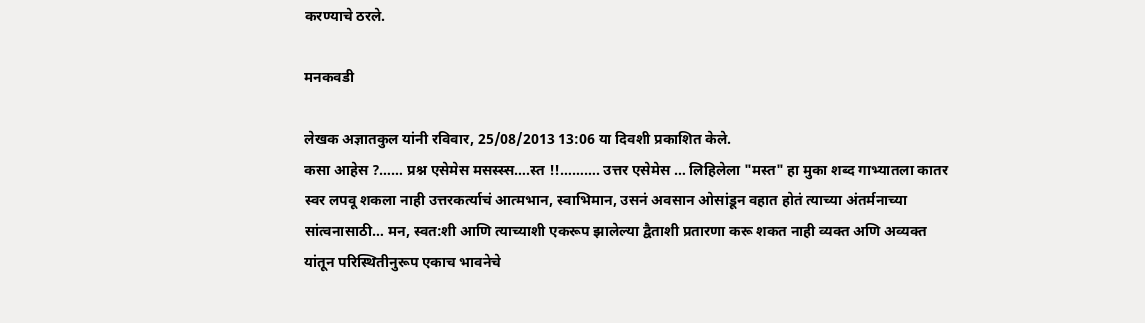करण्याचे ठरले.

मनकवडी

लेखक अज्ञातकुल यांनी रविवार, 25/08/2013 13:06 या दिवशी प्रकाशित केले.
कसा आहेस ?…… प्रश्न एसेमेस मसस्स्स….स्त !!………. उत्तर एसेमेस … लिहिलेला "मस्त" हा मुका शब्द गाभ्यातला कातर स्वर लपवू शकला नाही उत्तरकर्त्याचं आत्मभान, स्वाभिमान, उसनं अवसान ओसांडून वहात होतं त्याच्या अंतर्मनाच्या सांत्वनासाठी… मन, स्वत:शी आणि त्याच्याशी एकरूप झालेल्या द्वैताशी प्रतारणा करू शकत नाही व्यक्त अणि अव्यक्त यांतून परिस्थितीनुरूप एकाच भावनेचे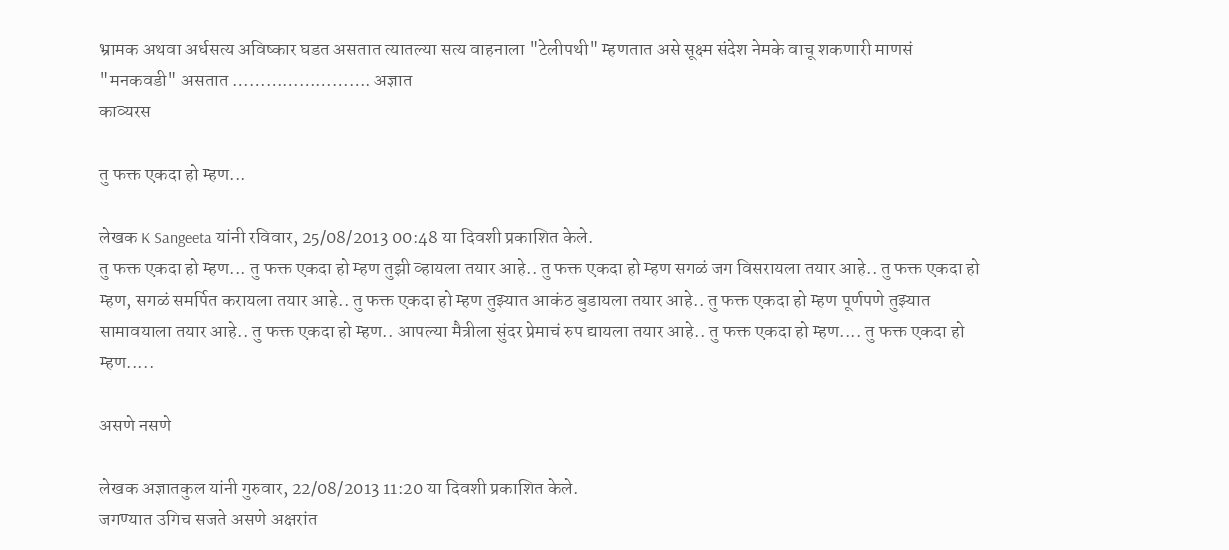भ्रामक अथवा अर्धसत्य अविष्कार घडत असतात त्यातल्या सत्य वाहनाला "टेलीपथी" म्हणतात असे सूक्ष्म संदेश नेमके वाचू शकणारी माणसं "मनकवडी" असतात ……………………. अज्ञात
काव्यरस

तु फक्त एकदा हो म्हण...

लेखक K Sangeeta यांनी रविवार, 25/08/2013 00:48 या दिवशी प्रकाशित केले.
तु फक्त एकदा हो म्हण... तु फक्त एकदा हो म्हण तुझी व्हायला तयार आहे.. तु फक्त एकदा हो म्हण सगळं जग विसरायला तयार आहे.. तु फक्त एकदा हो म्हण, सगळं समर्पित करायला तयार आहे.. तु फक्त एकदा हो म्हण तुझ्यात आकंठ बुडायला तयार आहे.. तु फक्त एकदा हो म्हण पूर्णपणे तुझ्यात सामावयाला तयार आहे.. तु फक्त एकदा हो म्हण.. आपल्या मैत्रीला सुंदर प्रेमाचं रुप द्यायला तयार आहे.. तु फक्त एकदा हो म्हण.... तु फक्त एकदा हो म्हण.....

असणे नसणे

लेखक अज्ञातकुल यांनी गुरुवार, 22/08/2013 11:20 या दिवशी प्रकाशित केले.
जगण्यात उगिच सजते असणे अक्षरांत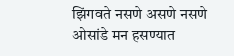झिंगवते नसणे असणे नसणे ओसांडे मन हसण्यात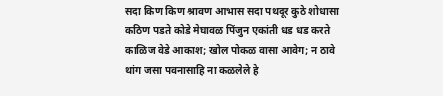सदा किण किण श्रावण आभास सदा पथदूर कुठे शोधासा कठिण पडते कोडे मेघावळ पिंजुन एकांती धड धड करते काळिज वेडे आकाश; खोल पोकळ वासा आवेग; न ठावे थांग जसा पवनासाहि ना कळलेले हे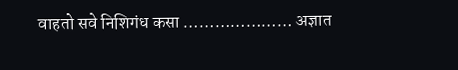वाहतो सवे निशिगंध कसा ………………… अज्ञात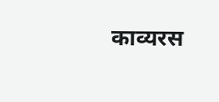काव्यरस